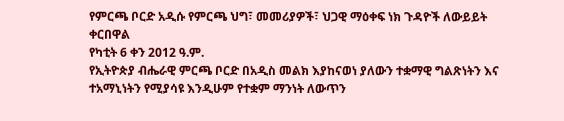የምርጫ ቦርድ አዲሱ የምርጫ ህግ፣ መመሪያዎች፣ ህጋዊ ማዕቀፍ ነክ ጉዳዮች ለውይይት ቀርበዋል
የካቲት 6 ቀን 2012 ዓ.ም.
የኢትዮጵያ ብሔራዊ ምርጫ ቦርድ በአዲስ መልክ እያከናወነ ያለውን ተቋማዊ ግልጽነትን እና ተአማኒነትን የሚያሳዩ እንዲሁም የተቋም ማንነት ለውጥን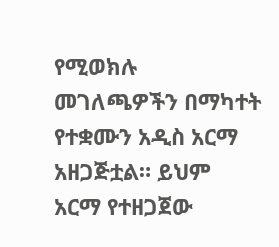የሚወክሉ መገለጫዎችን በማካተት የተቋሙን አዲስ አርማ አዘጋጅቷል። ይህም አርማ የተዘጋጀው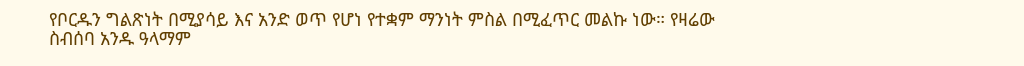የቦርዱን ግልጽነት በሚያሳይ እና አንድ ወጥ የሆነ የተቋም ማንነት ምስል በሚፈጥር መልኩ ነው። የዛሬው ስብሰባ አንዱ ዓላማም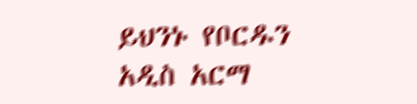ይህንኑ የቦርዱን አዲስ አርማ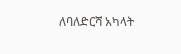ለባለድርሻ አካላት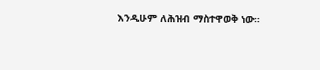እንዲሁም ለሕዝብ ማስተዋወቅ ነው።